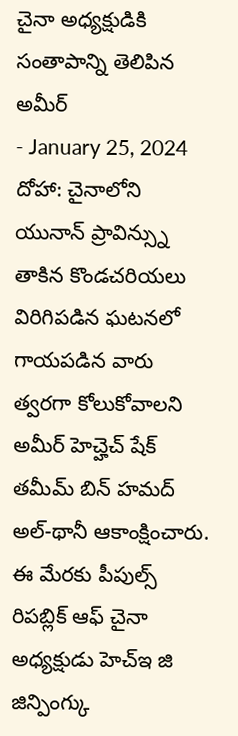చైనా అధ్యక్షుడికి సంతాపాన్ని తెలిపిన అమీర్
- January 25, 2024
దోహా: చైనాలోని యునాన్ ప్రావిన్స్ను తాకిన కొండచరియలు విరిగిపడిన ఘటనలో గాయపడిన వారు త్వరగా కోలుకోవాలని అమీర్ హెచ్హెచ్ షేక్ తమీమ్ బిన్ హమద్ అల్-థానీ ఆకాంక్షించారు. ఈ మేరకు పీపుల్స్ రిపబ్లిక్ ఆఫ్ చైనా అధ్యక్షుడు హెచ్ఇ జి జిన్పింగ్కు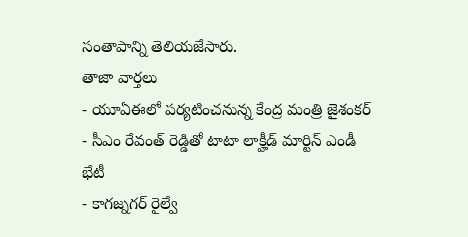సంతాపాన్ని తెలియజేసారు.
తాజా వార్తలు
- యూఏఈలో పర్యటించనున్న కేంద్ర మంత్రి జైశంకర్
- సీఎం రేవంత్ రెడ్డితో టాటా లాక్హీడ్ మార్టిన్ ఎండీ భేటీ
- కాగజ్నగర్ రైల్వే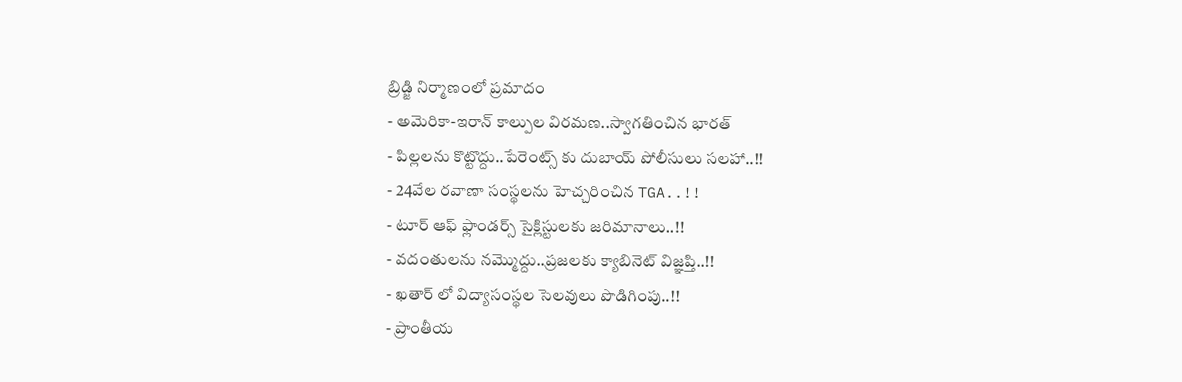బ్రిడ్జి నిర్మాణంలో ప్రమాదం
- అమెరికా-ఇరాన్ కాల్పుల విరమణ..స్వాగతించిన భారత్
- పిల్లలను కొట్టొద్దు..పేరెంట్స్ కు దుబాయ్ పోలీసులు సలహా..!!
- 24వేల రవాణా సంస్థలను హెచ్చరించిన TGA..!!
- టూర్ ఆఫ్ ఫ్లాండర్స్ సైక్లిస్టులకు జరిమానాలు..!!
- వదంతులను నమ్మొద్దు..ప్రజలకు క్యాబినెట్ విజ్ఞప్తి..!!
- ఖతార్ లో విద్యాసంస్థల సెలవులు పొడిగింపు..!!
- ప్రాంతీయ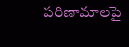పరిణామాలపై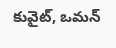కువైట్, ఒమన్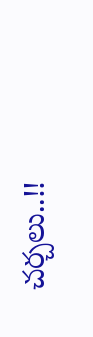చర్చలు..!!